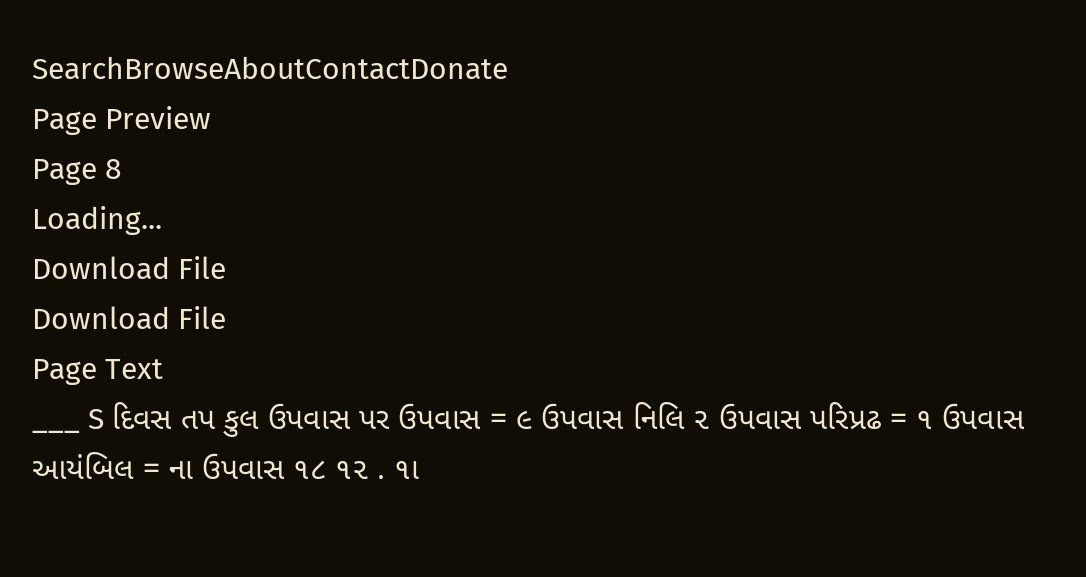SearchBrowseAboutContactDonate
Page Preview
Page 8
Loading...
Download File
Download File
Page Text
___ S દિવસ તપ કુલ ઉપવાસ પર ઉપવાસ = ૯ ઉપવાસ નિલિ ૨ ઉપવાસ પરિપ્રઢ = ૧ ઉપવાસ આયંબિલ = ના ઉપવાસ ૧૮ ૧૨ . ૧ા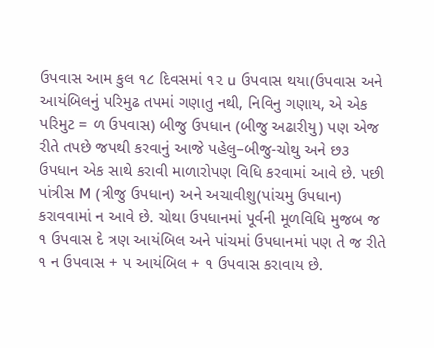ઉપવાસ આમ કુલ ૧૮ દિવસમાં ૧૨ u ઉપવાસ થયા(ઉપવાસ અને આયંબિલનું પરિમુઢ તપમાં ગણાતુ નથી, નિવિનુ ગણાય, એ એક પરિમુટ = ળ ઉપવાસ) બીજુ ઉપધાન (બીજુ અઢારીયુ) પણ એજ રીતે તપછે જપથી કરવાનું આજે પહેલુ–બીજુ-ચોથુ અને છ૩ ઉપધાન એક સાથે કરાવી માળારોપણ વિધિ કરવામાં આવે છે. પછી પાંત્રીસ M (ત્રીજુ ઉપધાન) અને અચાવીશુ(પાંચમુ ઉપધાન) કરાવવામાં ન આવે છે. ચોથા ઉપધાનમાં પૂર્વની મૂળવિધિ મુજબ જ ૧ ઉપવાસ દે ત્રણ આયંબિલ અને પાંચમાં ઉપધાનમાં પણ તે જ રીતે ૧ ન ઉપવાસ + પ આયંબિલ + ૧ ઉપવાસ કરાવાય છે.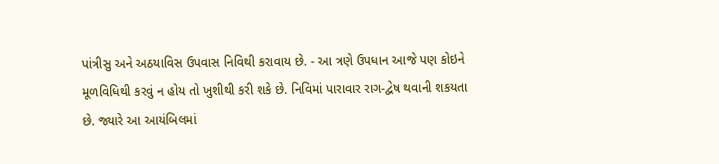પાંત્રીસુ અને અઠયાવિસ ઉપવાસ નિવિથી કરાવાય છે. - આ ત્રણે ઉપધાન આજે પણ કોઇને મૂળવિધિથી કરવું ન હોય તો ખુશીથી કરી શકે છે. નિવિમાં પારાવાર રાગ-દ્વેષ થવાની શકયતા છે. જ્યારે આ આયંબિલમાં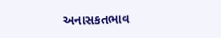અનાસકતભાવ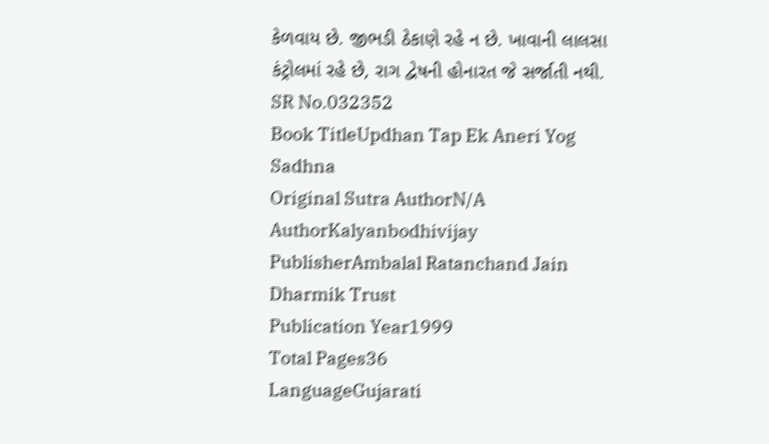કેળવાય છે. જીભડી ઠેકાણે રહે ન છે. ખાવાની લાલસા કંટ્રોલમાં રહે છે, રાગ દ્વેષની હોનારત જે સર્જાતી નથી.
SR No.032352
Book TitleUpdhan Tap Ek Aneri Yog Sadhna
Original Sutra AuthorN/A
AuthorKalyanbodhivijay
PublisherAmbalal Ratanchand Jain Dharmik Trust
Publication Year1999
Total Pages36
LanguageGujarati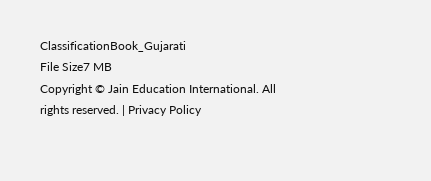ClassificationBook_Gujarati
File Size7 MB
Copyright © Jain Education International. All rights reserved. | Privacy Policy